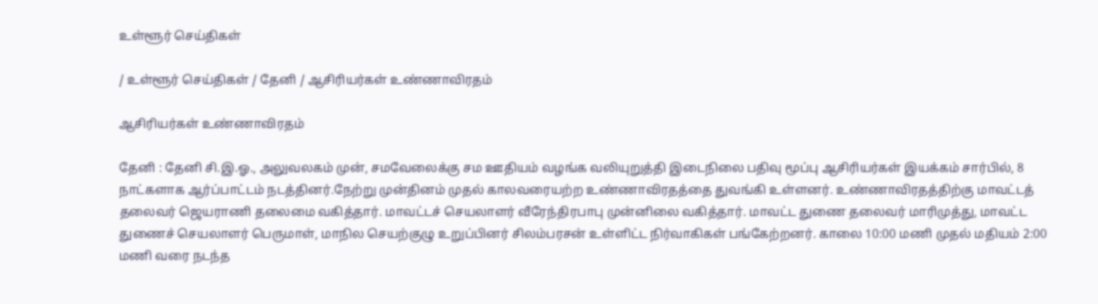உள்ளூர் செய்திகள்

/ உள்ளூர் செய்திகள் / தேனி / ஆசிரியர்கள் உண்ணாவிரதம்

ஆசிரியர்கள் உண்ணாவிரதம்

தேனி : தேனி சி.இ.ஓ., அலுவலகம் முன், சமவேலைக்கு சம ஊதியம் வழங்க வலியுறுத்தி இடைநிலை பதிவு மூப்பு ஆசிரியர்கள் இயக்கம் சார்பில், 8 நாட்களாக ஆர்ப்பாட்டம் நடத்தினர்.நேற்று முன்தினம் முதல் காலவரையற்ற உண்ணாவிரதத்தை துவங்கி உள்ளனர். உண்ணாவிரதத்திற்கு மாவட்டத் தலைவர் ஜெயராணி தலைமை வகித்தார். மாவட்டச் செயலாளர் வீரேந்திரபாபு முன்னிலை வகித்தார். மாவட்ட துணை தலைவர் மாரிமுத்து, மாவட்ட துணைச் செயலாளர் பெருமாள், மாநில செயற்குழு உறுப்பினர் சிலம்பரசன் உள்ளிட்ட நிர்வாகிகள் பங்கேற்றனர். காலை 10:00 மணி முதல் மதியம் 2:00 மணி வரை நடந்த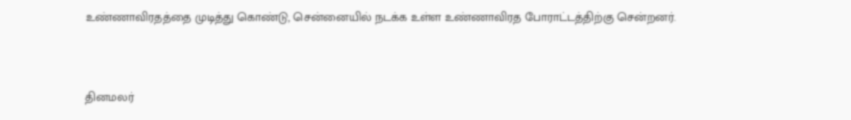உண்ணாவிரதத்தை முடித்து கொண்டு, சென்னையில் நடக்க உள்ள உண்ணாவிரத போராட்டத்திற்கு சென்றனர்.


தினமலர்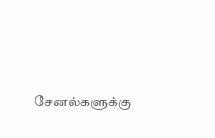சேனல்களுக்கு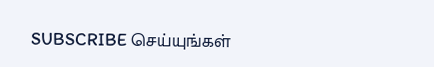SUBSCRIBE செய்யுங்கள்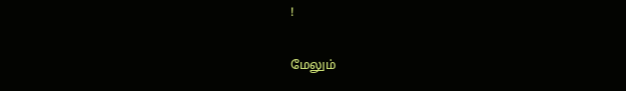!

மேலும்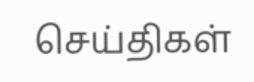செய்திகள்